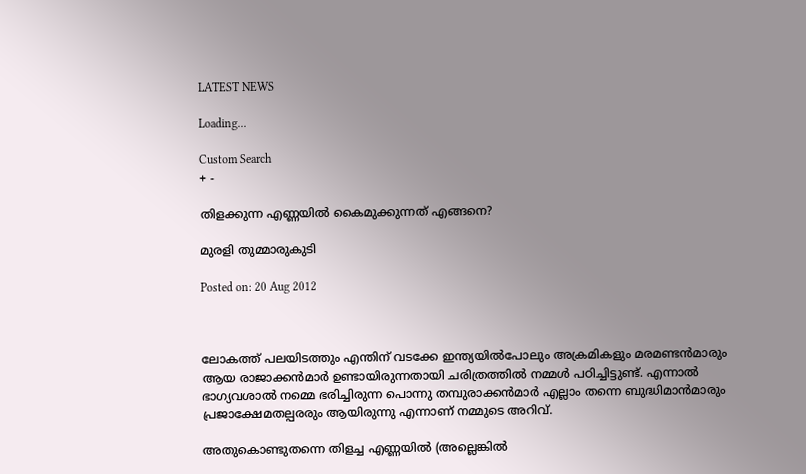LATEST NEWS

Loading...

Custom Search
+ -

തിളക്കുന്ന എണ്ണയില്‍ കൈമുക്കുന്നത് എങ്ങനെ?

മുരളി തുമ്മാരുകുടി

Posted on: 20 Aug 2012



ലോകത്ത് പലയിടത്തും എന്തിന് വടക്കേ ഇന്ത്യയില്‍പോലും അക്രമികളും മരമണ്ടന്‍മാരും ആയ രാജാക്കന്‍മാര്‍ ഉണ്ടായിരുന്നതായി ചരിത്രത്തില്‍ നമ്മള്‍ പഠിച്ചിട്ടുണ്ട്. എന്നാല്‍ ഭാഗ്യവശാല്‍ നമ്മെ ഭരിച്ചിരുന്ന പൊന്നു തമ്പുരാക്കന്‍മാര്‍ എല്ലാം തന്നെ ബുദ്ധിമാന്‍മാരും പ്രജാക്ഷേമതല്പരരും ആയിരുന്നു എന്നാണ് നമ്മുടെ അറിവ്.

അതുകൊണ്ടുതന്നെ തിളച്ച എണ്ണയില്‍ (അല്ലെങ്കില്‍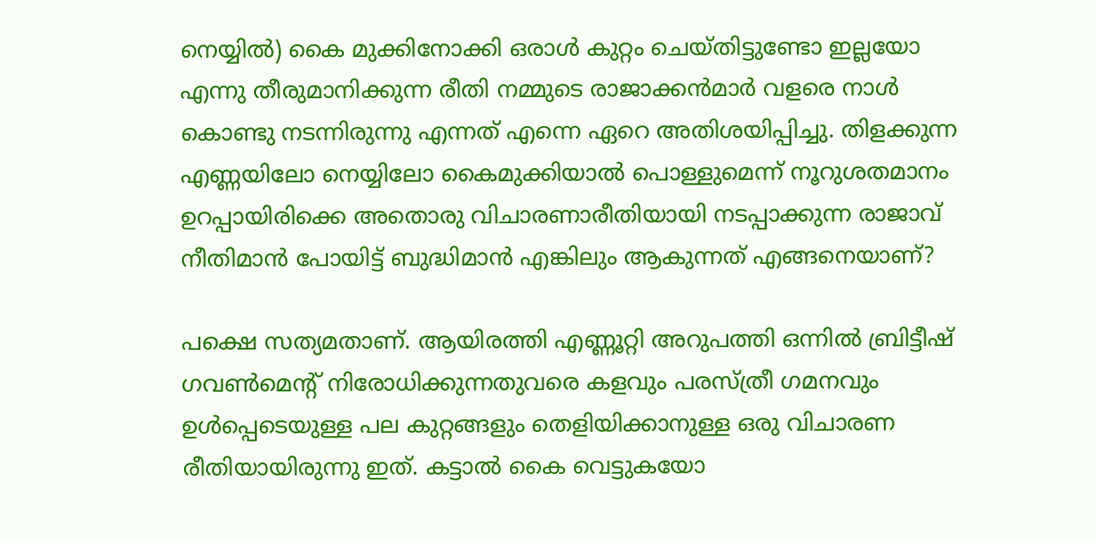നെയ്യില്‍) കൈ മുക്കിനോക്കി ഒരാള്‍ കുറ്റം ചെയ്തിട്ടുണ്ടോ ഇല്ലയോ എന്നു തീരുമാനിക്കുന്ന രീതി നമ്മുടെ രാജാക്കന്‍മാര്‍ വളരെ നാള്‍ കൊണ്ടു നടന്നിരുന്നു എന്നത് എന്നെ ഏറെ അതിശയിപ്പിച്ചു. തിളക്കുന്ന എണ്ണയിലോ നെയ്യിലോ കൈമുക്കിയാല്‍ പൊള്ളുമെന്ന് നൂറുശതമാനം ഉറപ്പായിരിക്കെ അതൊരു വിചാരണാരീതിയായി നടപ്പാക്കുന്ന രാജാവ് നീതിമാന്‍ പോയിട്ട് ബുദ്ധിമാന്‍ എങ്കിലും ആകുന്നത് എങ്ങനെയാണ്?

പക്ഷെ സത്യമതാണ്. ആയിരത്തി എണ്ണൂറ്റി അറുപത്തി ഒന്നില്‍ ബ്രിട്ടീഷ് ഗവണ്‍മെന്റ് നിരോധിക്കുന്നതുവരെ കളവും പരസ്ത്രീ ഗമനവും ഉള്‍പ്പെടെയുള്ള പല കുറ്റങ്ങളും തെളിയിക്കാനുള്ള ഒരു വിചാരണ രീതിയായിരുന്നു ഇത്. കട്ടാല്‍ കൈ വെട്ടുകയോ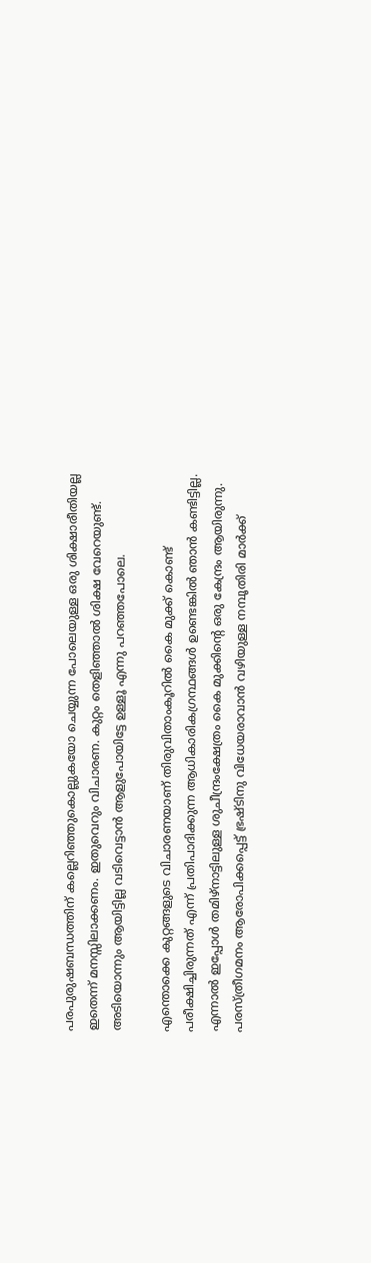പരപുരുഷബന്ധത്തിന് കല്ലെറിഞ്ഞുകൊല്ലുകയോ ചെയ്യുന്ന പോലെയുള്ള ഒരു ശിക്ഷാരീതിയല്ല ഇതെന്ന് മനസ്സിലാക്കണം. ഇതുവെറും വിചാരണ. കുറ്റം തെളിഞ്ഞാല്‍ ശിക്ഷ വേറെയുണ്ട്. അടിയൊന്നും ആയിട്ടില്ല വടിവെട്ടാന്‍ ആളുപോയിട്ടേ ഉള്ളൂ എന്നു പറഞ്ഞപോലെ.

എന്തൊക്കെ കുറ്റങ്ങളുടെ വിചാരണയാണ് തിരുവിതാംകൂറില്‍ കൈ മുക്ക് കൊണ്ട് പരീക്ഷിച്ചിരുന്നത് എന്ന് പ്രതിപാദിക്കുന്ന ആധികാരികഗ്രന്ഥങ്ങള്‍ ഉണ്ടെങ്കില്‍ ഞാന്‍ കണ്ടിട്ടില്ല. എന്നാല്‍ ഇപ്പോള്‍ തമിഴ്‌നാട്ടിലുള്ള ശുചീന്ദ്രംക്ഷേത്രം കൈ മുക്കിന്റെ ഒരു കേന്ദ്രം ആയിരുന്നു. പരസ്ത്രീഗമനം ആരോപിക്കപ്പെട്ട് ഭ്രഷ്ടിനു വിധേയരാവാന്‍ വഴിയുള്ള നമ്പൂതിരി മാര്‍ക്ക്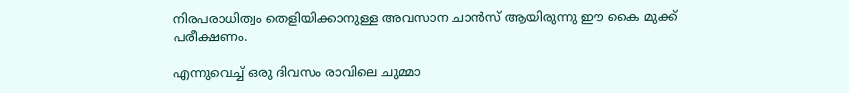നിരപരാധിത്വം തെളിയിക്കാനുള്ള അവസാന ചാന്‍സ് ആയിരുന്നു ഈ കൈ മുക്ക് പരീക്ഷണം.

എന്നുവെച്ച് ഒരു ദിവസം രാവിലെ ചുമ്മാ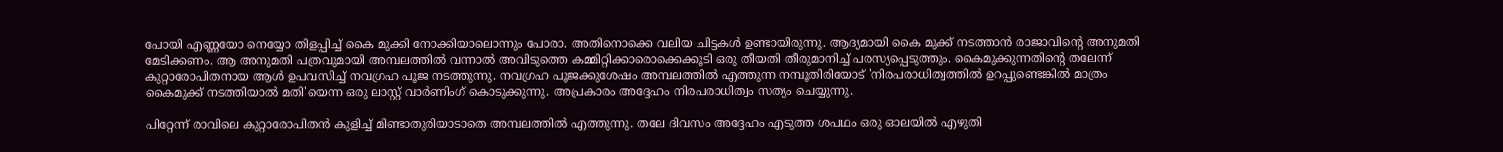പോയി എണ്ണയോ നെയ്യോ തിളപ്പിച്ച് കൈ മുക്കി നോക്കിയാലൊന്നും പോരാ. അതിനൊക്കെ വലിയ ചിട്ടകള്‍ ഉണ്ടായിരുന്നു. ആദ്യമായി കൈ മുക്ക് നടത്താന്‍ രാജാവിന്റെ അനുമതി മേടിക്കണം. ആ അനുമതി പത്രവുമായി അമ്പലത്തില്‍ വന്നാല്‍ അവിടുത്തെ കമ്മിറ്റിക്കാരൊക്കെക്കൂടി ഒരു തീയതി തീരുമാനിച്ച് പരസ്യപ്പെടുത്തും. കൈമുക്കുന്നതിന്റെ തലേന്ന് കുറ്റാരോപിതനായ ആള്‍ ഉപവസിച്ച് നവഗ്രഹ പൂജ നടത്തുന്നു. നവഗ്രഹ പൂജക്കുശേഷം അമ്പലത്തില്‍ എത്തുന്ന നമ്പൂതിരിയോട് 'നിരപരാധിത്വത്തില്‍ ഉറപ്പുണ്ടെങ്കില്‍ മാത്രം കൈമുക്ക് നടത്തിയാല്‍ മതി'യെന്ന ഒരു ലാസ്റ്റ് വാര്‍ണിംഗ് കൊടുക്കുന്നു. അപ്രകാരം അദ്ദേഹം നിരപരാധിത്വം സത്യം ചെയ്യുന്നു.

പിറ്റേന്ന് രാവിലെ കുറ്റാരോപിതന്‍ കുളിച്ച് മിണ്ടാതുരിയാടാതെ അമ്പലത്തില്‍ എത്തുന്നു. തലേ ദിവസം അദ്ദേഹം എടുത്ത ശപഥം ഒരു ഓലയില്‍ എഴുതി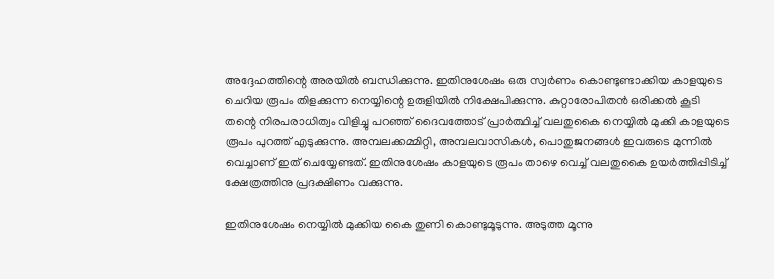അദ്ദേഹത്തിന്റെ അരയില്‍ ബന്ധിക്കുന്നു. ഇതിനുശേഷം ഒരു സ്വര്‍ണം കൊണ്ടുണ്ടാക്കിയ കാളയുടെ ചെറിയ രൂപം തിളക്കുന്ന നെയ്യിന്റെ ഉരുളിയില്‍ നിക്ഷേപിക്കുന്നു. കുറ്റാരോപിതന്‍ ഒരിക്കല്‍ കൂടി തന്റെ നിരപരാധിത്വം വിളിച്ചു പറഞ്ഞ് ദൈവത്തോട് പ്രാര്‍ത്ഥിച്ച് വലതുകൈ നെയ്യില്‍ മുക്കി കാളയുടെ രൂപം പുറത്ത് എടുക്കുന്നു. അമ്പലക്കമ്മിറ്റി, അമ്പലവാസികള്‍, പൊതുജനങ്ങള്‍ ഇവരുടെ മുന്നില്‍ വെച്ചാണ് ഇത് ചെയ്യേണ്ടത്. ഇതിനുശേഷം കാളയുടെ രൂപം താഴെ വെച്ച് വലതുകൈ ഉയര്‍ത്തിപ്പിടിച്ച് ക്ഷേത്രത്തിനു പ്രദക്ഷിണം വക്കുന്നു.

ഇതിനുശേഷം നെയ്യില്‍ മുക്കിയ കൈ തുണി കൊണ്ടുമൂടുന്നു. അടുത്ത മൂന്നു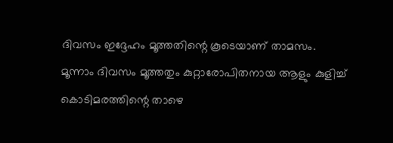ദിവസം ഇദ്ദേഹം മൂത്തതിന്റെ കൂടെയാണ് താമസം. മൂന്നാം ദിവസം മൂത്തതും കുറ്റാരോപിതനായ ആളും കുളിച്ച് കൊടിമരത്തിന്റെ താഴെ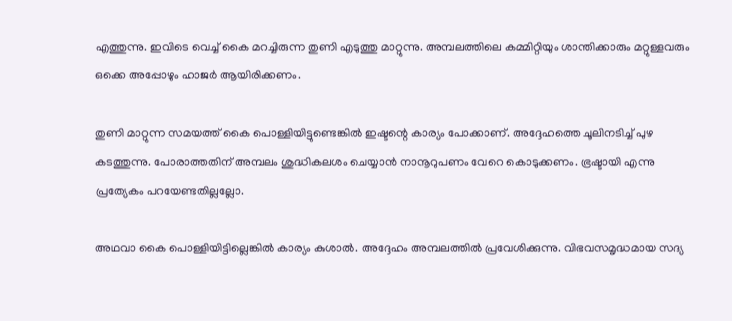എത്തുന്നു. ഇവിടെ വെച്ച് കൈ മറച്ചിരുന്ന തുണി എടുത്തു മാറ്റുന്നു. അമ്പലത്തിലെ കമ്മിറ്റിയും ശാന്തിക്കാരും മറ്റുള്ളവരും ഒക്കെ അപ്പോഴും ഹാജര്‍ ആയിരിക്കണം.

തുണി മാറ്റുന്ന സമയത്ത് കൈ പൊള്ളിയിട്ടുണ്ടെങ്കില്‍ ഇഷ്ടന്റെ കാര്യം പോക്കാണ്. അദ്ദേഹത്തെ ചൂലിനടിച്ച് പുഴ കടത്തുന്നു. പോരാത്തതിന് അമ്പലം ശുദ്ധികലശം ചെയ്യാന്‍ നാനൂറുപണം വേറെ കൊടുക്കണം. ഭ്രഷ്ടായി എന്നു പ്രത്യേകം പറയേണ്ടതില്ലല്ലോ.

അഥവാ കൈ പൊള്ളിയിട്ടില്ലെങ്കില്‍ കാര്യം കുശാല്‍. അദ്ദേഹം അമ്പലത്തില്‍ പ്രവേശിക്കുന്നു. വിഭവസമൃദ്ധമായ സദ്യ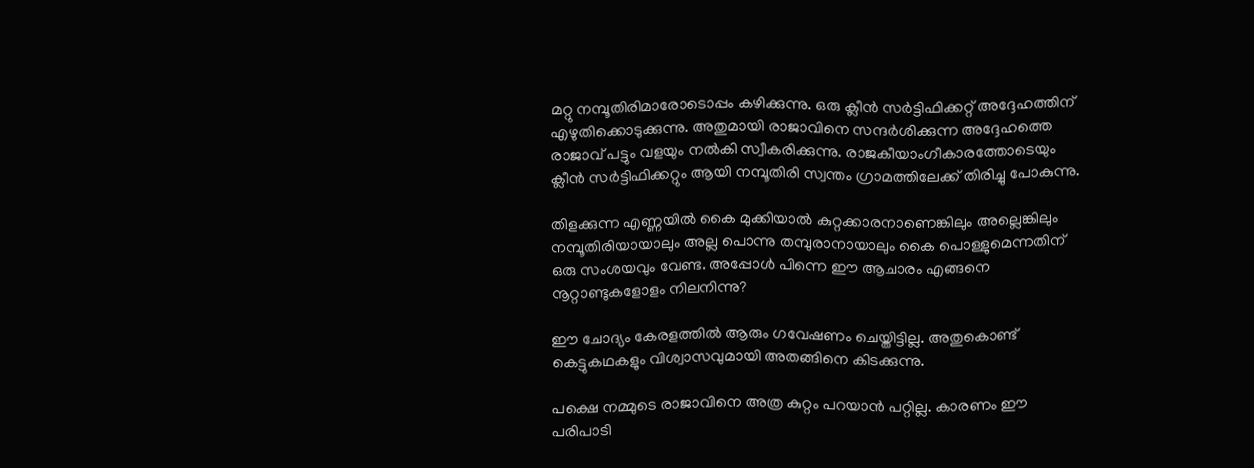മറ്റു നമ്പൂതിരിമാരോടൊപ്പം കഴിക്കുന്നു. ഒരു ക്ലീന്‍ സര്‍ട്ടിഫിക്കറ്റ് അദ്ദേഹത്തിന് എഴുതിക്കൊടുക്കുന്നു. അതുമായി രാജാവിനെ സന്ദര്‍ശിക്കുന്ന അദ്ദേഹത്തെ രാജാവ് പട്ടും വളയും നല്‍കി സ്വീകരിക്കുന്നു. രാജകീയാംഗീകാരത്തോടെയും ക്ലീന്‍ സര്‍ട്ടിഫിക്കറ്റും ആയി നമ്പൂതിരി സ്വന്തം ഗ്രാമത്തിലേക്ക് തിരിച്ചു പോകുന്നു.

തിളക്കുന്ന എണ്ണയില്‍ കൈ മുക്കിയാല്‍ കുറ്റക്കാരനാണെങ്കിലും അല്ലെങ്കിലും നമ്പൂതിരിയായാലും അല്ല പൊന്നു തമ്പുരാനായാലും കൈ പൊള്ളുമെന്നതിന് ഒരു സംശയവും വേണ്ട. അപ്പോള്‍ പിന്നെ ഈ ആചാരം എങ്ങനെ നൂറ്റാണ്ടുകളോളം നിലനിന്നു?

ഈ ചോദ്യം കേരളത്തില്‍ ആരും ഗവേഷണം ചെയ്തിട്ടില്ല. അതുകൊണ്ട് കെട്ടുകഥകളും വിശ്വാസവുമായി അതങ്ങിനെ കിടക്കുന്നു.

പക്ഷെ നമ്മുടെ രാജാവിനെ അത്ര കുറ്റം പറയാന്‍ പറ്റില്ല. കാരണം ഈ പരിപാടി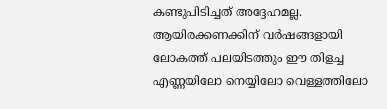കണ്ടുപിടിച്ചത് അദ്ദേഹമല്ല. ആയിരക്കണക്കിന് വര്‍ഷങ്ങളായി ലോകത്ത് പലയിടത്തും ഈ തിളച്ച എണ്ണയിലോ നെയ്യിലോ വെള്ളത്തിലോ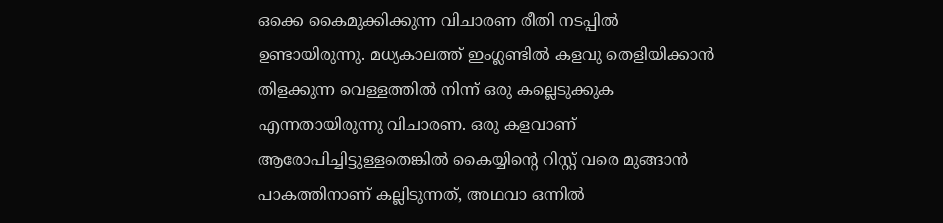ഒക്കെ കൈമുക്കിക്കുന്ന വിചാരണ രീതി നടപ്പില്‍ ഉണ്ടായിരുന്നു. മധ്യകാലത്ത് ഇംഗ്ലണ്ടില്‍ കളവു തെളിയിക്കാന്‍ തിളക്കുന്ന വെള്ളത്തില്‍ നിന്ന് ഒരു കല്ലെടുക്കുക എന്നതായിരുന്നു വിചാരണ. ഒരു കളവാണ് ആരോപിച്ചിട്ടുള്ളതെങ്കില്‍ കൈയ്യിന്റെ റിസ്റ്റ് വരെ മുങ്ങാന്‍ പാകത്തിനാണ് കല്ലിടുന്നത്, അഥവാ ഒന്നില്‍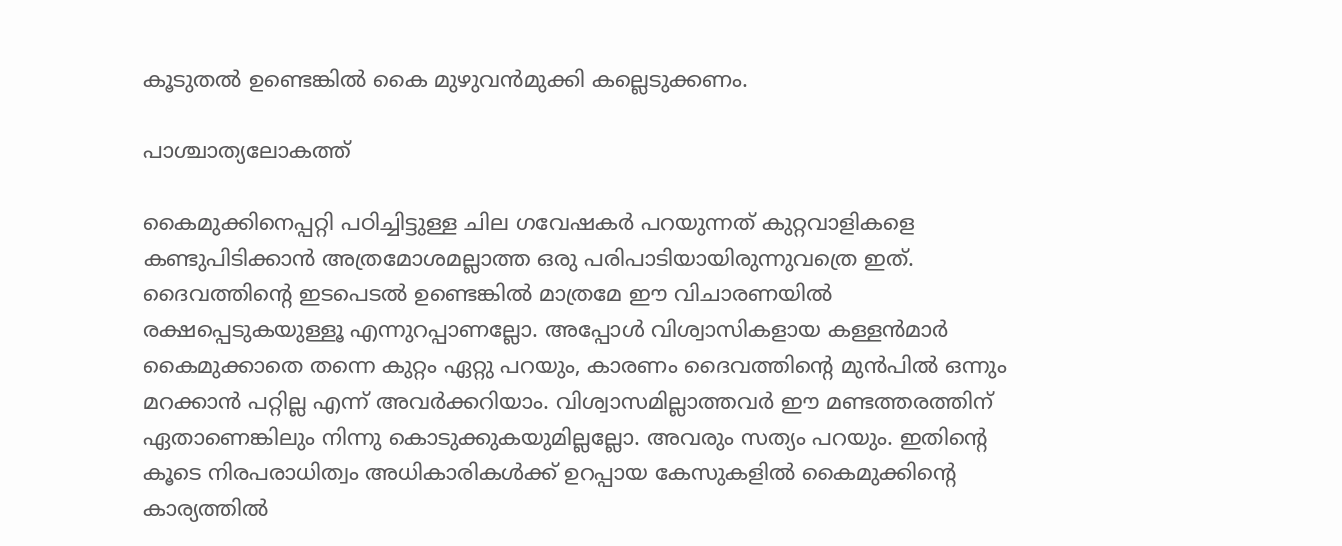കൂടുതല്‍ ഉണ്ടെങ്കില്‍ കൈ മുഴുവന്‍മുക്കി കല്ലെടുക്കണം.

പാശ്ചാത്യലോകത്ത്

കൈമുക്കിനെപ്പറ്റി പഠിച്ചിട്ടുള്ള ചില ഗവേഷകര്‍ പറയുന്നത് കുറ്റവാളികളെ കണ്ടുപിടിക്കാന്‍ അത്രമോശമല്ലാത്ത ഒരു പരിപാടിയായിരുന്നുവത്രെ ഇത്. ദൈവത്തിന്റെ ഇടപെടല്‍ ഉണ്ടെങ്കില്‍ മാത്രമേ ഈ വിചാരണയില്‍ രക്ഷപ്പെടുകയുള്ളൂ എന്നുറപ്പാണല്ലോ. അപ്പോള്‍ വിശ്വാസികളായ കള്ളന്‍മാര്‍ കൈമുക്കാതെ തന്നെ കുറ്റം ഏറ്റു പറയും, കാരണം ദൈവത്തിന്റെ മുന്‍പില്‍ ഒന്നും മറക്കാന്‍ പറ്റില്ല എന്ന് അവര്‍ക്കറിയാം. വിശ്വാസമില്ലാത്തവര്‍ ഈ മണ്ടത്തരത്തിന് ഏതാണെങ്കിലും നിന്നു കൊടുക്കുകയുമില്ലല്ലോ. അവരും സത്യം പറയും. ഇതിന്റെ കൂടെ നിരപരാധിത്വം അധികാരികള്‍ക്ക് ഉറപ്പായ കേസുകളില്‍ കൈമുക്കിന്റെ കാര്യത്തില്‍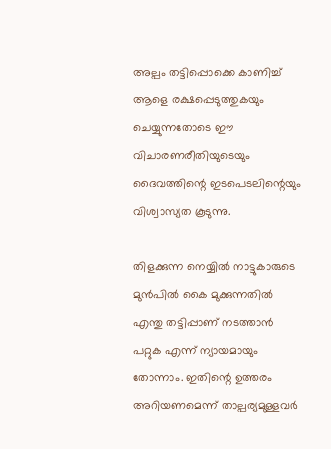അല്പം തട്ടിപ്പൊക്കെ കാണിച്ച് ആളെ രക്ഷപ്പെടുത്തുകയും ചെയ്യുന്നതോടെ ഈ വിചാരണരീതിയുടെയും ദൈവത്തിന്റെ ഇടപെടലിന്റെയും വിശ്വാസ്യത കൂടുന്നു.

തിളക്കുന്ന നെയ്യില്‍ നാട്ടുകാരുടെ മുന്‍പില്‍ കൈ മുക്കുന്നതില്‍ എന്തു തട്ടിപ്പാണ് നടത്താന്‍ പറ്റുക എന്ന് ന്യായമായും തോന്നാം. ഇതിന്റെ ഉത്തരം അറിയണമെന്ന് താല്പര്യമുള്ളവര്‍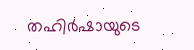തഹിര്‍ഷായുടെ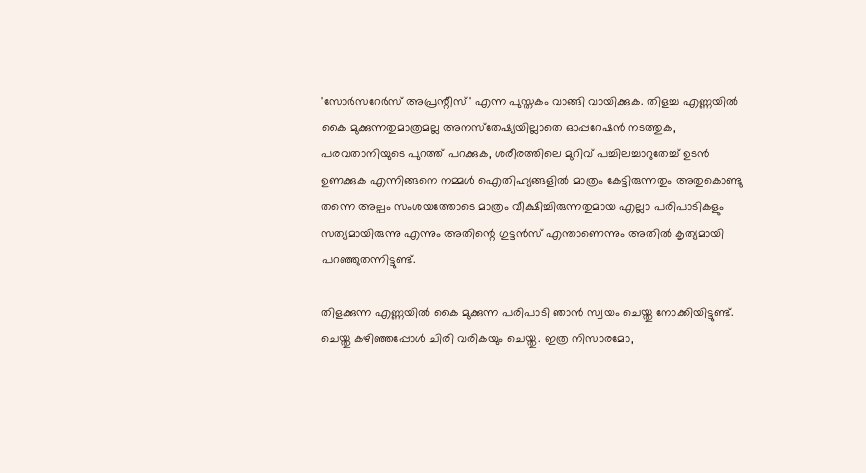'സോര്‍സറേര്‍സ് അപ്രന്റീസ്' എന്ന പുസ്തകം വാങ്ങി വായിക്കുക. തിളച്ച എണ്ണയില്‍ കൈ മുക്കുന്നതുമാത്രമല്ല അനസ്‌തേഷ്യയില്ലാതെ ഓപ്പറേഷന്‍ നടത്തുക, പരവതാനിയുടെ പുറത്ത് പറക്കുക, ശരീരത്തിലെ മുറിവ് പച്ചിലച്ചാറുതേച്ച് ഉടന്‍ ഉണക്കുക എന്നിങ്ങനെ നമ്മള്‍ ഐതിഹ്യങ്ങളില്‍ മാത്രം കേട്ടിരുന്നതും അതുകൊണ്ടു തന്നെ അല്പം സംശയത്തോടെ മാത്രം വീക്ഷിച്ചിരുന്നതുമായ എല്ലാ പരിപാടികളും സത്യമായിരുന്നു എന്നും അതിന്റെ ഗുട്ടന്‍സ് എന്താണെന്നും അതില്‍ കൃത്യമായി പറഞ്ഞുതന്നിട്ടുണ്ട്.

തിളക്കുന്ന എണ്ണയില്‍ കൈ മുക്കുന്ന പരിപാടി ഞാന്‍ സ്വയം ചെയ്തു നോക്കിയിട്ടുണ്ട്. ചെയ്തു കഴിഞ്ഞപ്പോള്‍ ചിരി വരികയും ചെയ്തു. ഇത്ര നിസാരമോ,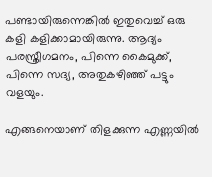പണ്ടായിരുന്നെങ്കില്‍ ഇതുവെച്ച് ഒരു കളി കളിക്കാമായിരുന്നു. ആദ്യം പരസ്ത്രീഗമനം, പിന്നെ കൈമുക്ക്, പിന്നെ സദ്യ, അതുകഴിഞ്ഞ് പട്ടും വളയും.

എങ്ങനെയാണ് തിളക്കുന്ന എണ്ണയില്‍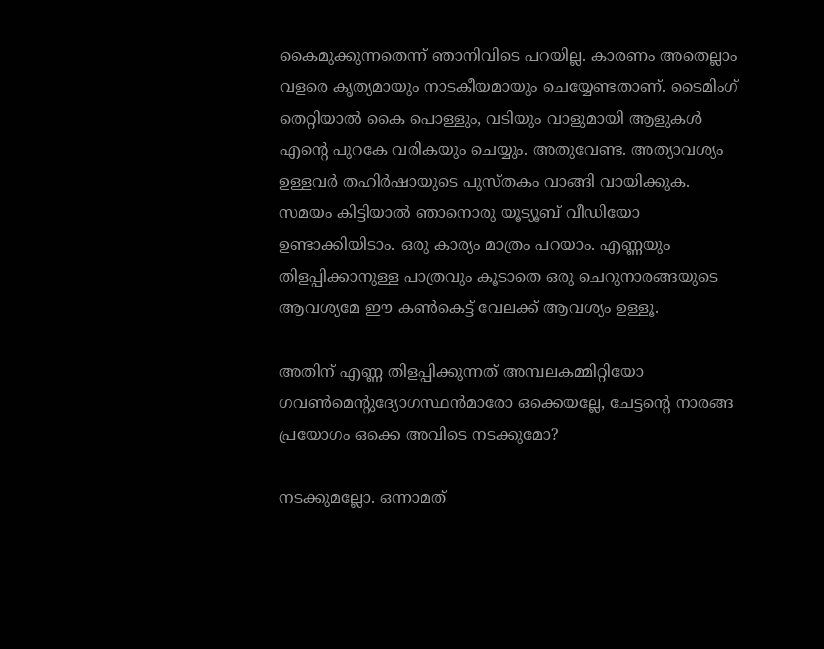കൈമുക്കുന്നതെന്ന് ഞാനിവിടെ പറയില്ല. കാരണം അതെല്ലാം വളരെ കൃത്യമായും നാടകീയമായും ചെയ്യേണ്ടതാണ്. ടൈമിംഗ് തെറ്റിയാല്‍ കൈ പൊള്ളും, വടിയും വാളുമായി ആളുകള്‍ എന്റെ പുറകേ വരികയും ചെയ്യും. അതുവേണ്ട. അത്യാവശ്യം ഉള്ളവര്‍ തഹിര്‍ഷായുടെ പുസ്തകം വാങ്ങി വായിക്കുക. സമയം കിട്ടിയാല്‍ ഞാനൊരു യൂട്യൂബ് വീഡിയോ ഉണ്ടാക്കിയിടാം. ഒരു കാര്യം മാത്രം പറയാം. എണ്ണയും തിളപ്പിക്കാനുള്ള പാത്രവും കൂടാതെ ഒരു ചെറുനാരങ്ങയുടെ ആവശ്യമേ ഈ കണ്‍കെട്ട് വേലക്ക് ആവശ്യം ഉള്ളൂ.

അതിന് എണ്ണ തിളപ്പിക്കുന്നത് അമ്പലകമ്മിറ്റിയോ ഗവണ്‍മെന്റുദ്യോഗസ്ഥന്‍മാരോ ഒക്കെയല്ലേ, ചേട്ടന്റെ നാരങ്ങ പ്രയോഗം ഒക്കെ അവിടെ നടക്കുമോ?

നടക്കുമല്ലോ. ഒന്നാമത്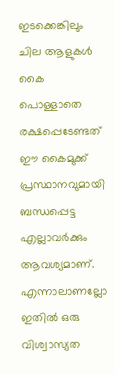ഇടക്കെങ്കിലും ചില ആളുകള്‍ കൈ പൊള്ളാതെ രക്ഷപ്പെടേണ്ടത് ഈ കൈമുക്ക് പ്രസ്ഥാനവുമായി ബന്ധപ്പെട്ട എല്ലാവര്‍ക്കും ആവശ്യമാണ്. എന്നാലാണല്ലോ ഇതില്‍ ഒരു വിശ്വാസ്യത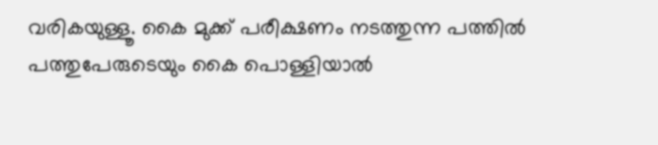വരികയുള്ളൂ. കൈ മുക്ക് പരീക്ഷണം നടത്തുന്ന പത്തില്‍ പത്തുപേരുടെയും കൈ പൊള്ളിയാല്‍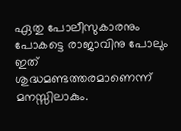ഏതു പോലീസുകാരനും പോകട്ടെ രാജാവിനു പോലും ഇത് ശുദ്ധമണ്ടത്തരമാണെന്ന് മനസ്സിലാകും.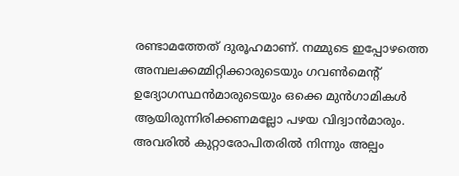രണ്ടാമത്തേത് ദുരൂഹമാണ്. നമ്മുടെ ഇപ്പോഴത്തെ അമ്പലക്കമ്മിറ്റിക്കാരുടെയും ഗവണ്‍മെന്റ് ഉദ്യോഗസ്ഥന്‍മാരുടെയും ഒക്കെ മുന്‍ഗാമികള്‍ ആയിരുന്നിരിക്കണമല്ലോ പഴയ വിദ്വാന്‍മാരും. അവരില്‍ കുറ്റാരോപിതരില്‍ നിന്നും അല്പം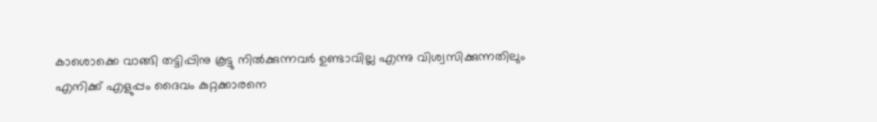കാശൊക്കെ വാങ്ങി തട്ടിപ്പിനു കൂട്ടു നില്‍ക്കുന്നവര്‍ ഉണ്ടാവില്ല എന്നു വിശ്വസിക്കുന്നതിലും എനിക്ക് എളുപ്പം ദൈവം കുറ്റക്കാരനെ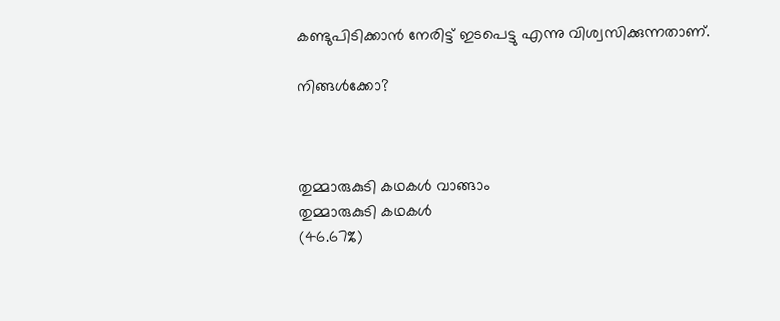കണ്ടുപിടിക്കാന്‍ നേരിട്ട് ഇടപെട്ടു എന്നു വിശ്വസിക്കുന്നതാണ്.

നിങ്ങള്‍ക്കോ?



തുമ്മാരുകുടി കഥകള്‍ വാങ്ങാം
തുമ്മാരുകുടി കഥകള്‍
(46.67%)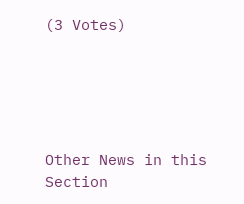(3 Votes)





Other News in this Section